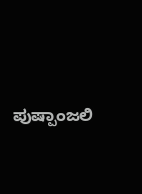ಪುಷ್ಪಾಂಜಲಿ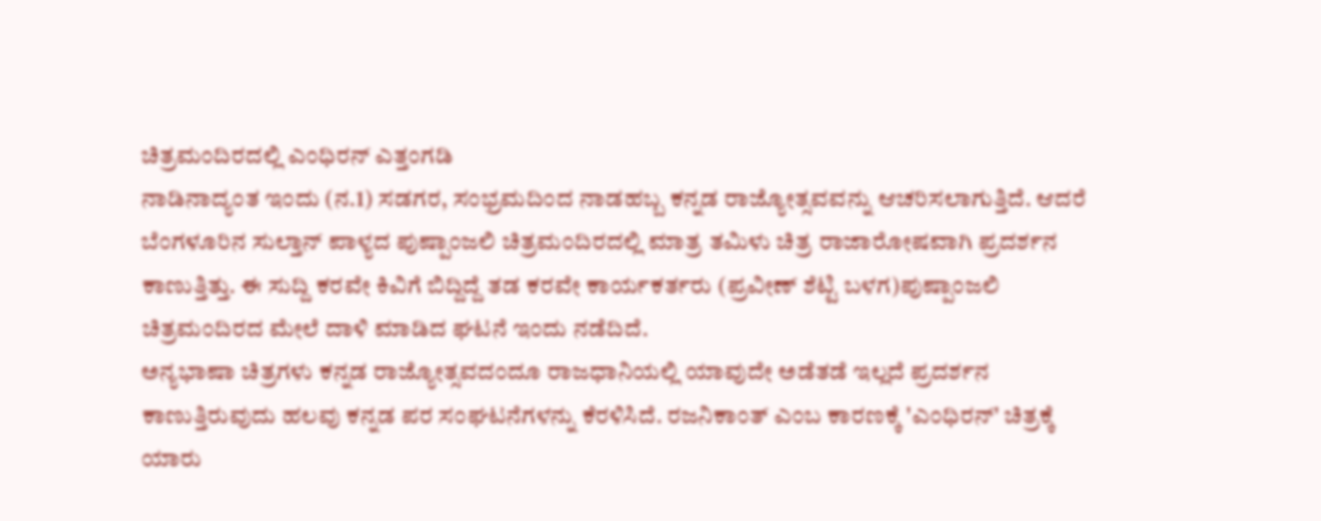ಚಿತ್ರಮಂದಿರದಲ್ಲಿ ಎಂಧಿರನ್ ಎತ್ತಂಗಡಿ
ನಾಡಿನಾದ್ಯಂತ ಇಂದು (ನ.1) ಸಡಗರ, ಸಂಭ್ರಮದಿಂದ ನಾಡಹಬ್ಬ ಕನ್ನಡ ರಾಜ್ಯೋತ್ಸವವನ್ನು ಆಚರಿಸಲಾಗುತ್ತಿದೆ. ಆದರೆ ಬೆಂಗಳೂರಿನ ಸುಲ್ತಾನ್ ಪಾಳ್ಯದ ಪುಷ್ಪಾಂಜಲಿ ಚಿತ್ರಮಂದಿರದಲ್ಲಿ ಮಾತ್ರ ತಮಿಳು ಚಿತ್ರ ರಾಜಾರೋಷವಾಗಿ ಪ್ರದರ್ಶನ ಕಾಣುತ್ತಿತ್ತು. ಈ ಸುದ್ದಿ ಕರವೇ ಕಿವಿಗೆ ಬಿದ್ದಿದ್ದೆ ತಡ ಕರವೇ ಕಾರ್ಯಕರ್ತರು (ಪ್ರವೀಣ್ ಶೆಟ್ಟಿ ಬಳಗ)ಪುಷ್ಪಾಂಜಲಿ ಚಿತ್ರಮಂದಿರದ ಮೇಲೆ ದಾಳಿ ಮಾಡಿದ ಘಟನೆ ಇಂದು ನಡೆದಿದೆ.
ಅನ್ಯಭಾಷಾ ಚಿತ್ರಗಳು ಕನ್ನಡ ರಾಜ್ಯೋತ್ಸವದಂದೂ ರಾಜಧಾನಿಯಲ್ಲಿ ಯಾವುದೇ ಅಡೆತಡೆ ಇಲ್ಲದೆ ಪ್ರದರ್ಶನ ಕಾಣುತ್ತಿರುವುದು ಹಲವು ಕನ್ನಡ ಪರ ಸಂಘಟನೆಗಳನ್ನು ಕೆರಳಿಸಿದೆ. ರಜನಿಕಾಂತ್ ಎಂಬ ಕಾರಣಕ್ಕೆ 'ಎಂಧಿರನ್' ಚಿತ್ರಕ್ಕೆ ಯಾರು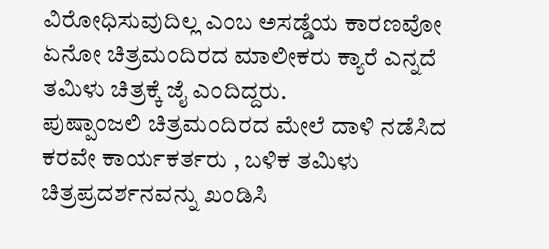ವಿರೋಧಿಸುವುದಿಲ್ಲ ಎಂಬ ಅಸಡ್ಡೆಯ ಕಾರಣವೋ ಏನೋ ಚಿತ್ರಮಂದಿರದ ಮಾಲೀಕರು ಕ್ಯಾರೆ ಎನ್ನದೆ ತಮಿಳು ಚಿತ್ರಕ್ಕೆ ಜೈ ಎಂದಿದ್ದರು.
ಪುಷ್ಪಾಂಜಲಿ ಚಿತ್ರಮಂದಿರದ ಮೇಲೆ ದಾಳಿ ನಡೆಸಿದ ಕರವೇ ಕಾರ್ಯಕರ್ತರು , ಬಳಿಕ ತಮಿಳು ಚಿತ್ರಪ್ರದರ್ಶನವನ್ನು ಖಂಡಿಸಿ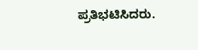ಪ್ರತಿಭಟಿಸಿದರು.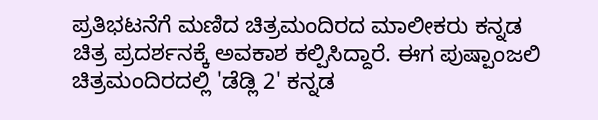ಪ್ರತಿಭಟನೆಗೆ ಮಣಿದ ಚಿತ್ರಮಂದಿರದ ಮಾಲೀಕರು ಕನ್ನಡ ಚಿತ್ರ ಪ್ರದರ್ಶನಕ್ಕೆ ಅವಕಾಶ ಕಲ್ಪಿಸಿದ್ದಾರೆ. ಈಗ ಪುಷ್ಪಾಂಜಲಿ ಚಿತ್ರಮಂದಿರದಲ್ಲಿ 'ಡೆಡ್ಲಿ 2' ಕನ್ನಡ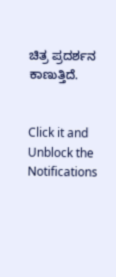ಚಿತ್ರ ಪ್ರದರ್ಶನ ಕಾಣುತ್ತಿದೆ.


Click it and Unblock the Notifications